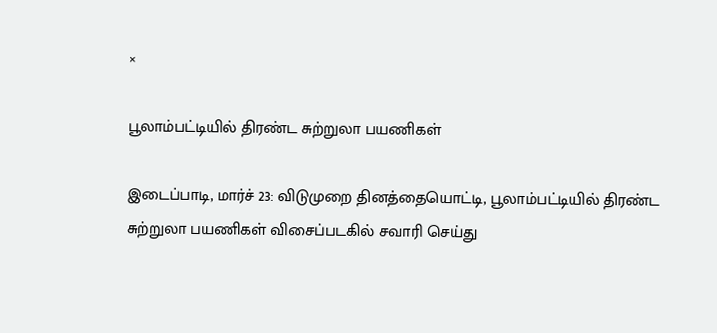×

பூலாம்பட்டியில் திரண்ட சுற்றுலா பயணிகள்

இடைப்பாடி, மார்ச் 23: விடுமுறை தினத்தையொட்டி, பூலாம்பட்டியில் திரண்ட சுற்றுலா பயணிகள் விசைப்படகில் சவாரி செய்து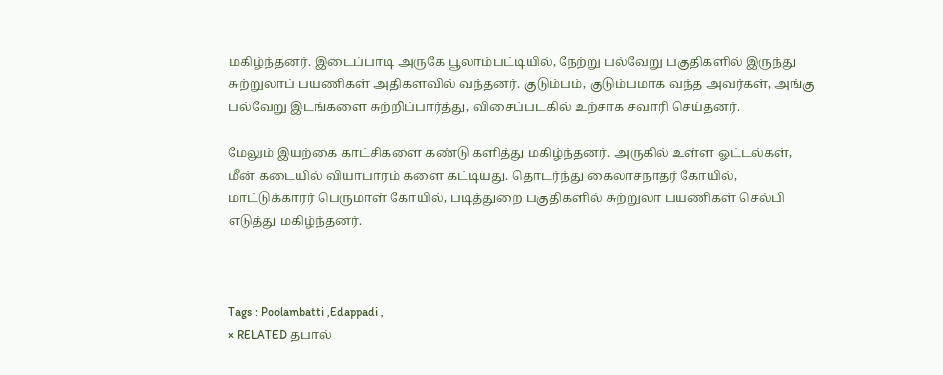மகிழ்ந்தனர். இடைப்பாடி அருகே பூலாம்பட்டியில், நேற்று பல்வேறு பகுதிகளில் இருந்து சுற்றுலாப் பயணிகள் அதிகளவில் வந்தனர். குடும்பம், குடும்பமாக வந்த அவர்கள், அங்கு பல்வேறு இடங்களை சுற்றிப்பார்த்து, விசைப்படகில் உற்சாக சவாரி செய்தனர்.

மேலும் இயற்கை காட்சிகளை கண்டு களித்து மகிழ்ந்தனர். அருகில் உள்ள ஓட்டல்கள், மீன் கடையில் வியாபாரம் களை கட்டியது. தொடர்ந்து கைலாசநாதர் கோயில், மாட்டுக்காரர் பெருமாள் கோயில், படித்துறை பகுதிகளில் சுற்றுலா பயணிகள் செல்பி எடுத்து மகிழ்ந்தனர்.



Tags : Poolambatti ,Edappadi ,
× RELATED தபால்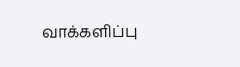வாக்களிப்பு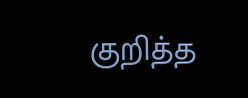குறித்த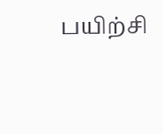பயிற்சி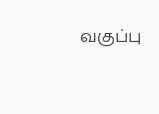வகுப்பு